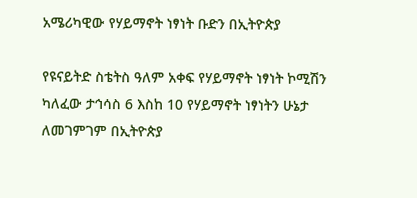አሜሪካዊው የሃይማኖት ነፃነት ቡድን በኢትዮጵያ

የዩናይትድ ስቴትስ ዓለም አቀፍ የሃይማኖት ነፃነት ኮሚሽን ካለፈው ታኅሳስ 6 እስከ 10 የሃይማኖት ነፃነትን ሁኔታ ለመገምገም በኢትዮጵያ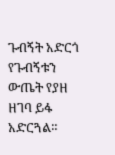ጉብኝት አድርጎ የጉብኝቱን ውጤት የያዘ ዘገባ ይፋ አድርጓል።